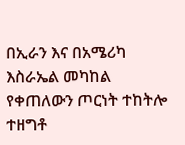በኢራን እና በአሜሪካ እስራኤል መካከል የቀጠለውን ጦርነት ተከትሎ ተዘግቶ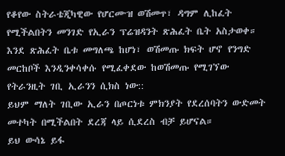የቆየው ስትራቴጂካዊው የሆርሙዝ ወሽመጥ፣ ዳግም ሊከፈት የሚችልበትን መንገድ የኢራን ፕሬዝዳንት ጽሕፈት ቤት አስታወቀ።
እንደ ጽሕፈት ቤቱ መግለጫ ከሆነ፣ ወሽመጡ ክፍት ሆኖ የንግድ መርከቦች እንዲንቀሳቀሱ የሚፈቀደው ከወሽመጡ የሚገኘው የትራንዚት ገቢ ኢራንን ሲክስ ነው::
ይህም ማለት ገቢው ኢራን በጦርነቱ ምክንያት የደረሰባትን ውድመት መተካት በሚችልበት ደረጃ ላይ ሲደረስ ብቻ ይሆናል።
ይህ ውሳኔ ይፋ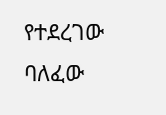የተደረገው ባለፈው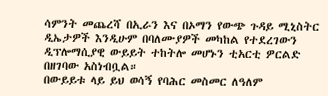ሳምንት መጨረሻ በኢራን እና በኦማን የውጭ ጉዳይ ሚኒስትር ዲኤታዎች እንዲሁም በባለሙያዎች መካከል የተደረገውን ዲፕሎማሲያዊ ውይይት ተከትሎ መሆኑን ቲአርቲ ዎርልድ በዘገባው አስነብቧል።
በውይይቱ ላይ ይህ ወሳኝ የባሕር መስመር ለዓለም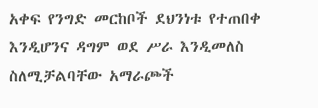አቀፍ የንግድ መርከቦች ደህንነቱ የተጠበቀ እንዲሆንና ዳግም ወደ ሥራ እንዲመለስ ስለሚቻልባቸው አማራጮች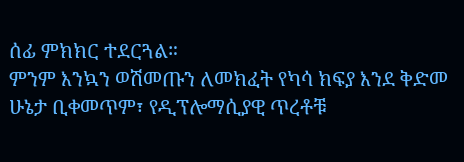ሰፊ ምክክር ተደርጓል።
ምንም እንኳን ወሽመጡን ለመክፈት የካሳ ክፍያ እንደ ቅድመ ሁኔታ ቢቀመጥም፣ የዲፕሎማሲያዊ ጥረቶቹ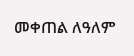መቀጠል ለዓለም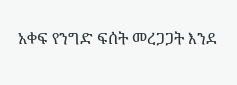አቀፍ የንግድ ፍሰት መረጋጋት እንደ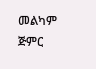መልካም ጅምር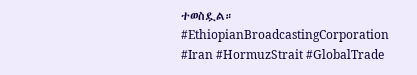ተወስዷል።
#EthiopianBroadcastingCorporation #Iran #HormuzStrait #GlobalTrade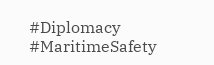#Diplomacy #MaritimeSafety